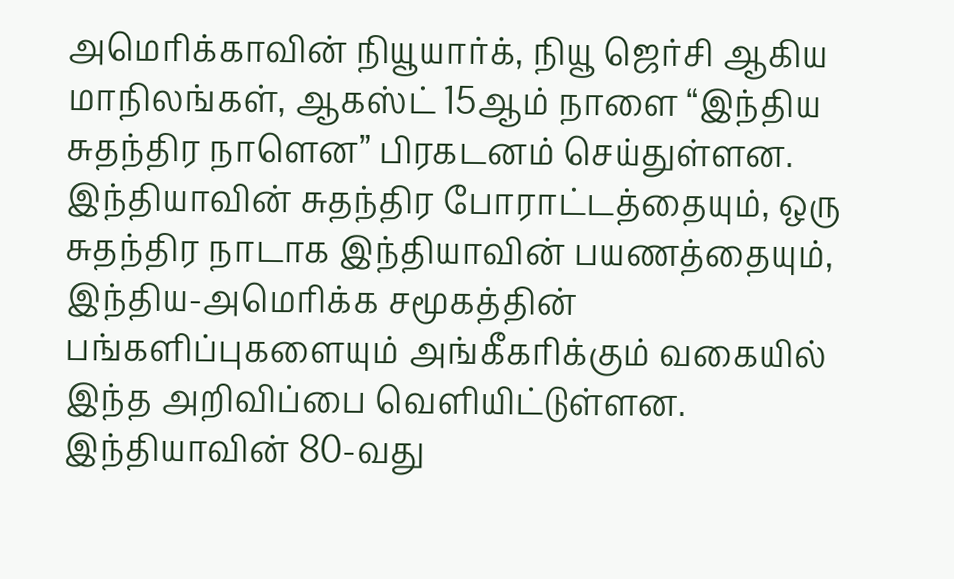அமெரிக்காவின் நியூயார்க், நியூ ஜெர்சி ஆகிய மாநிலங்கள், ஆகஸ்ட் 15ஆம் நாளை “இந்திய சுதந்திர நாளென” பிரகடனம் செய்துள்ளன. இந்தியாவின் சுதந்திர போராட்டத்தையும், ஒரு சுதந்திர நாடாக இந்தியாவின் பயணத்தையும், இந்திய-அமெரிக்க சமூகத்தின் பங்களிப்புகளையும் அங்கீகரிக்கும் வகையில் இந்த அறிவிப்பை வெளியிட்டுள்ளன. இந்தியாவின் 80-வது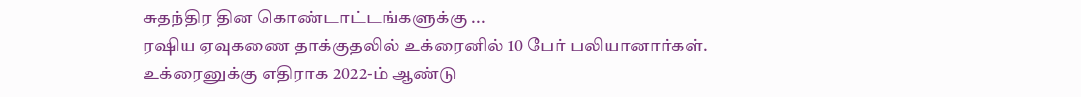சுதந்திர தின கொண்டாட்டங்களுக்கு ...
ரஷிய ஏவுகணை தாக்குதலில் உக்ரைனில் 10 பேர் பலியானார்கள். உக்ரைனுக்கு எதிராக 2022-ம் ஆண்டு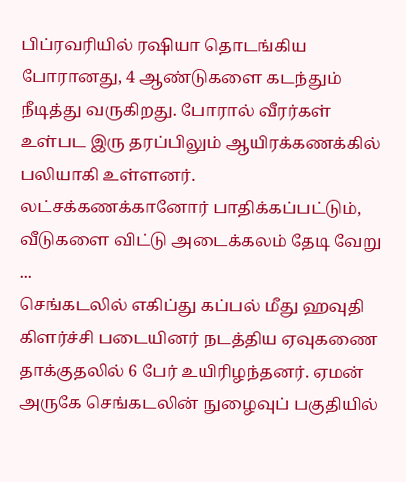பிப்ரவரியில் ரஷியா தொடங்கிய போரானது, 4 ஆண்டுகளை கடந்தும் நீடித்து வருகிறது. போரால் வீரர்கள் உள்பட இரு தரப்பிலும் ஆயிரக்கணக்கில் பலியாகி உள்ளனர். லட்சக்கணக்கானோர் பாதிக்கப்பட்டும், வீடுகளை விட்டு அடைக்கலம் தேடி வேறு ...
செங்கடலில் எகிப்து கப்பல் மீது ஹவுதி கிளர்ச்சி படையினர் நடத்திய ஏவுகணை தாக்குதலில் 6 பேர் உயிரிழந்தனர். ஏமன் அருகே செங்கடலின் நுழைவுப் பகுதியில்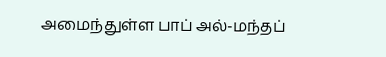அமைந்துள்ள பாப் அல்-மந்தப்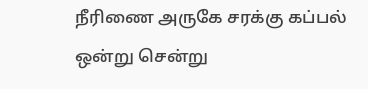நீரிணை அருகே சரக்கு கப்பல் ஒன்று சென்று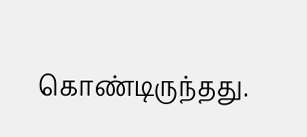கொண்டிருந்தது.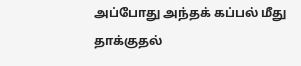அப்போது அந்தக் கப்பல் மீது தாக்குதல்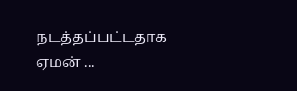நடத்தப்பட்டதாக ஏமன் ...